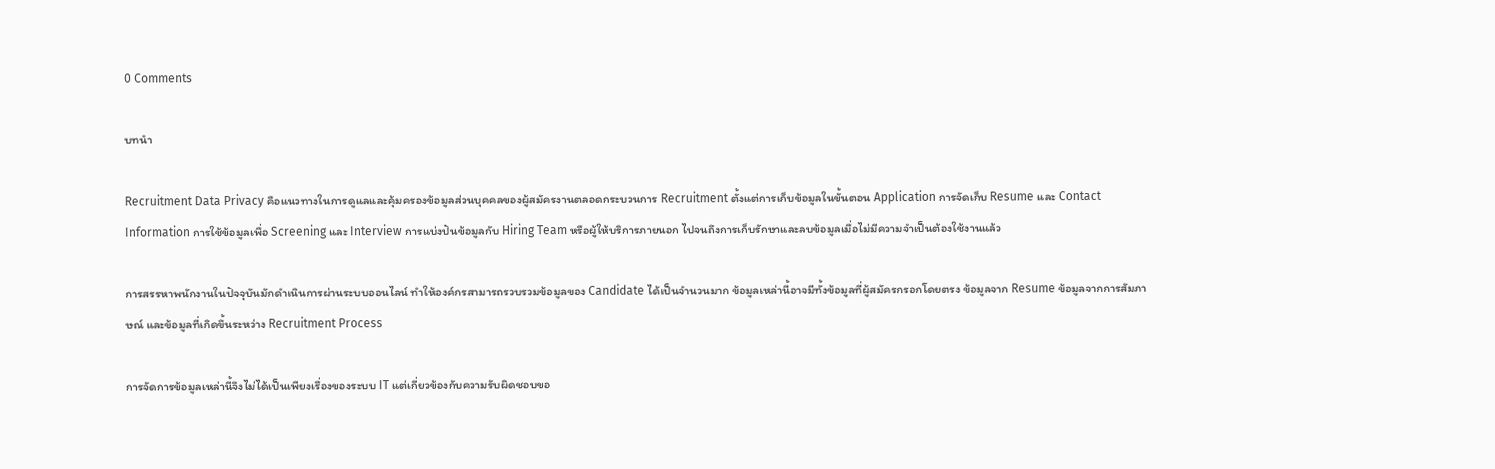0 Comments

บทนำ

Recruitment Data Privacy คือแนวทางในการดูแลและคุ้มครองข้อมูลส่วนบุคคลของผู้สมัครงานตลอดกระบวนการ Recruitment ตั้งแต่การเก็บข้อมูลในขั้นตอน Application การจัดเก็บ Resume และ Contact Information การใช้ข้อมูลเพื่อ Screening และ Interview การแบ่งปันข้อมูลกับ Hiring Team หรือผู้ให้บริการภายนอก ไปจนถึงการเก็บรักษาและลบข้อมูลเมื่อไม่มีความจำเป็นต้องใช้งานแล้ว

การสรรหาพนักงานในปัจจุบันมักดำเนินการผ่านระบบออนไลน์ ทำให้องค์กรสามารถรวบรวมข้อมูลของ Candidate ได้เป็นจำนวนมาก ข้อมูลเหล่านี้อาจมีทั้งข้อมูลที่ผู้สมัครกรอกโดยตรง ข้อมูลจาก Resume ข้อมูลจากการสัมภาษณ์ และข้อมูลที่เกิดขึ้นระหว่าง Recruitment Process

การจัดการข้อมูลเหล่านี้จึงไม่ได้เป็นเพียงเรื่องของระบบ IT แต่เกี่ยวข้องกับความรับผิดชอบขอ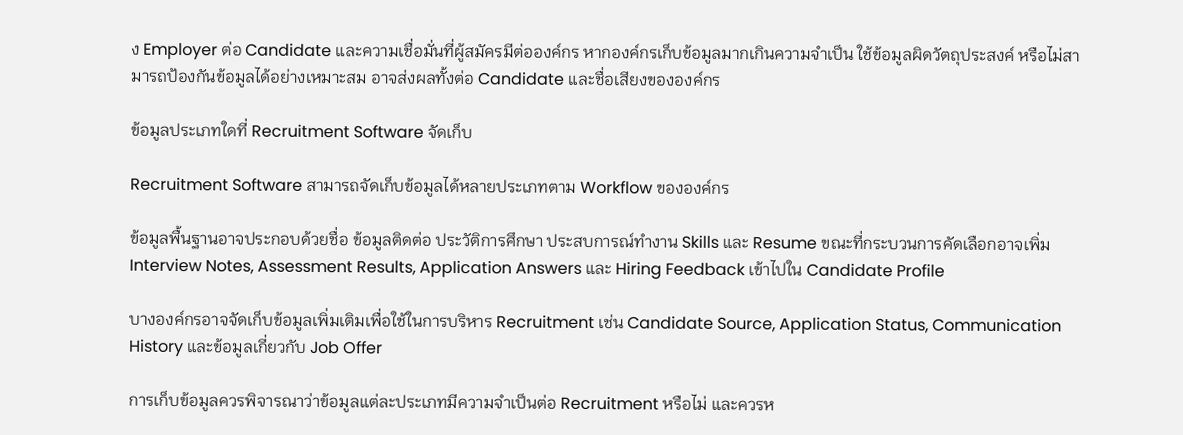ง Employer ต่อ Candidate และความเชื่อมั่นที่ผู้สมัครมีต่อองค์กร หากองค์กรเก็บข้อมูลมากเกินความจำเป็น ใช้ข้อมูลผิดวัตถุประสงค์ หรือไม่สามารถป้องกันข้อมูลได้อย่างเหมาะสม อาจส่งผลทั้งต่อ Candidate และชื่อเสียงขององค์กร

ข้อมูลประเภทใดที่ Recruitment Software จัดเก็บ

Recruitment Software สามารถจัดเก็บข้อมูลได้หลายประเภทตาม Workflow ขององค์กร

ข้อมูลพื้นฐานอาจประกอบด้วยชื่อ ข้อมูลติดต่อ ประวัติการศึกษา ประสบการณ์ทำงาน Skills และ Resume ขณะที่กระบวนการคัดเลือกอาจเพิ่ม Interview Notes, Assessment Results, Application Answers และ Hiring Feedback เข้าไปใน Candidate Profile

บางองค์กรอาจจัดเก็บข้อมูลเพิ่มเติมเพื่อใช้ในการบริหาร Recruitment เช่น Candidate Source, Application Status, Communication History และข้อมูลเกี่ยวกับ Job Offer

การเก็บข้อมูลควรพิจารณาว่าข้อมูลแต่ละประเภทมีความจำเป็นต่อ Recruitment หรือไม่ และควรห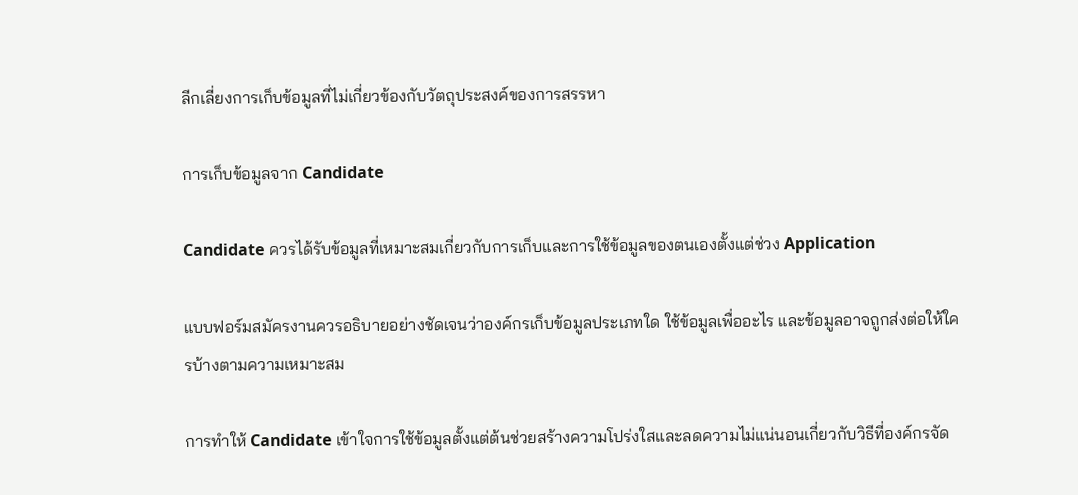ลีกเลี่ยงการเก็บข้อมูลที่ไม่เกี่ยวข้องกับวัตถุประสงค์ของการสรรหา

การเก็บข้อมูลจาก Candidate

Candidate ควรได้รับข้อมูลที่เหมาะสมเกี่ยวกับการเก็บและการใช้ข้อมูลของตนเองตั้งแต่ช่วง Application

แบบฟอร์มสมัครงานควรอธิบายอย่างชัดเจนว่าองค์กรเก็บข้อมูลประเภทใด ใช้ข้อมูลเพื่ออะไร และข้อมูลอาจถูกส่งต่อให้ใครบ้างตามความเหมาะสม

การทำให้ Candidate เข้าใจการใช้ข้อมูลตั้งแต่ต้นช่วยสร้างความโปร่งใสและลดความไม่แน่นอนเกี่ยวกับวิธีที่องค์กรจัด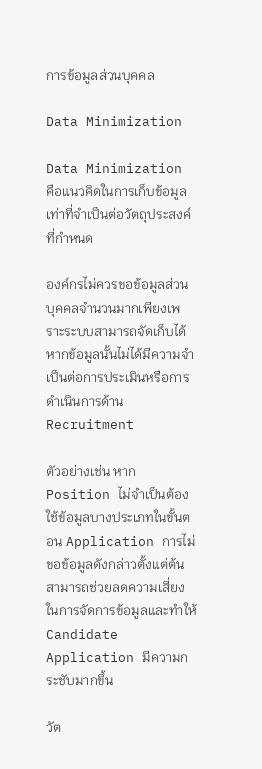การข้อมูลส่วนบุคคล

Data Minimization

Data Minimization คือแนวคิดในการเก็บข้อมูลเท่าที่จำเป็นต่อวัตถุประสงค์ที่กำหนด

องค์กรไม่ควรขอข้อมูลส่วนบุคคลจำนวนมากเพียงเพราะระบบสามารถจัดเก็บได้ หากข้อมูลนั้นไม่ได้มีความจำเป็นต่อการประเมินหรือการดำเนินการด้าน Recruitment

ตัวอย่างเช่น หาก Position ไม่จำเป็นต้องใช้ข้อมูลบางประเภทในขั้นตอน Application การไม่ขอข้อมูลดังกล่าวตั้งแต่ต้นสามารถช่วยลดความเสี่ยงในการจัดการข้อมูลและทำให้ Candidate Application มีความกระชับมากขึ้น

วัต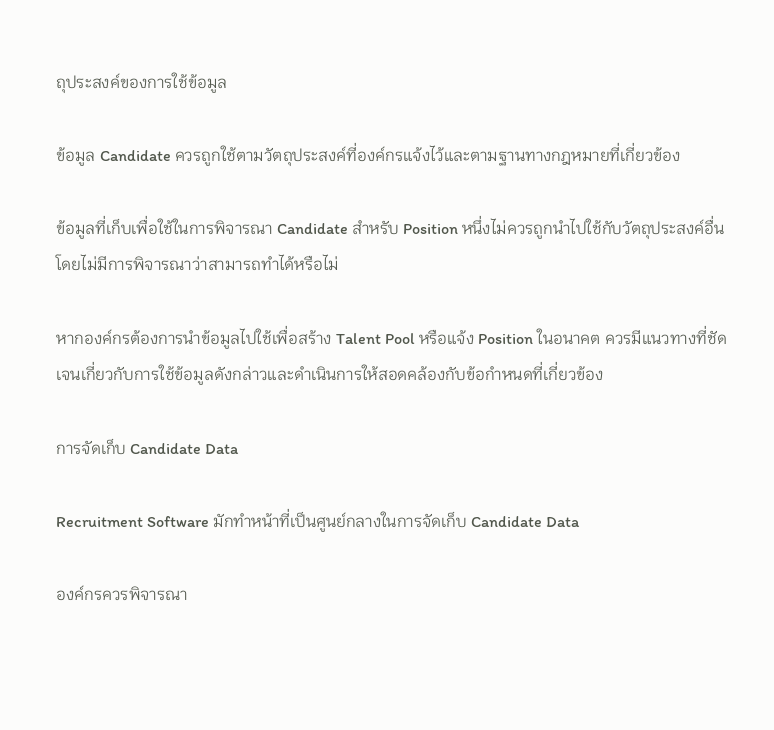ถุประสงค์ของการใช้ข้อมูล

ข้อมูล Candidate ควรถูกใช้ตามวัตถุประสงค์ที่องค์กรแจ้งไว้และตามฐานทางกฎหมายที่เกี่ยวข้อง

ข้อมูลที่เก็บเพื่อใช้ในการพิจารณา Candidate สำหรับ Position หนึ่งไม่ควรถูกนำไปใช้กับวัตถุประสงค์อื่นโดยไม่มีการพิจารณาว่าสามารถทำได้หรือไม่

หากองค์กรต้องการนำข้อมูลไปใช้เพื่อสร้าง Talent Pool หรือแจ้ง Position ในอนาคต ควรมีแนวทางที่ชัดเจนเกี่ยวกับการใช้ข้อมูลดังกล่าวและดำเนินการให้สอดคล้องกับข้อกำหนดที่เกี่ยวข้อง

การจัดเก็บ Candidate Data

Recruitment Software มักทำหน้าที่เป็นศูนย์กลางในการจัดเก็บ Candidate Data

องค์กรควรพิจารณา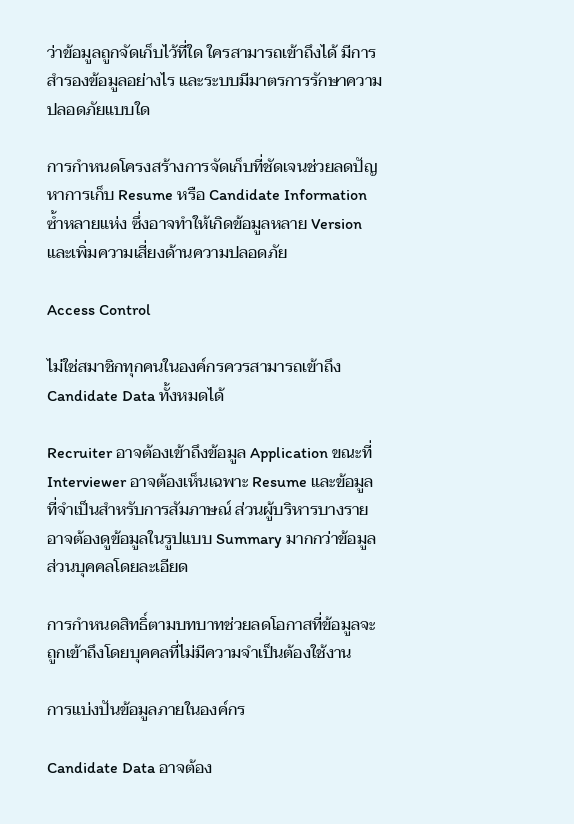ว่าข้อมูลถูกจัดเก็บไว้ที่ใด ใครสามารถเข้าถึงได้ มีการสำรองข้อมูลอย่างไร และระบบมีมาตรการรักษาความปลอดภัยแบบใด

การกำหนดโครงสร้างการจัดเก็บที่ชัดเจนช่วยลดปัญหาการเก็บ Resume หรือ Candidate Information ซ้ำหลายแห่ง ซึ่งอาจทำให้เกิดข้อมูลหลาย Version และเพิ่มความเสี่ยงด้านความปลอดภัย

Access Control

ไม่ใช่สมาชิกทุกคนในองค์กรควรสามารถเข้าถึง Candidate Data ทั้งหมดได้

Recruiter อาจต้องเข้าถึงข้อมูล Application ขณะที่ Interviewer อาจต้องเห็นเฉพาะ Resume และข้อมูลที่จำเป็นสำหรับการสัมภาษณ์ ส่วนผู้บริหารบางรายอาจต้องดูข้อมูลในรูปแบบ Summary มากกว่าข้อมูลส่วนบุคคลโดยละเอียด

การกำหนดสิทธิ์ตามบทบาทช่วยลดโอกาสที่ข้อมูลจะถูกเข้าถึงโดยบุคคลที่ไม่มีความจำเป็นต้องใช้งาน

การแบ่งปันข้อมูลภายในองค์กร

Candidate Data อาจต้อง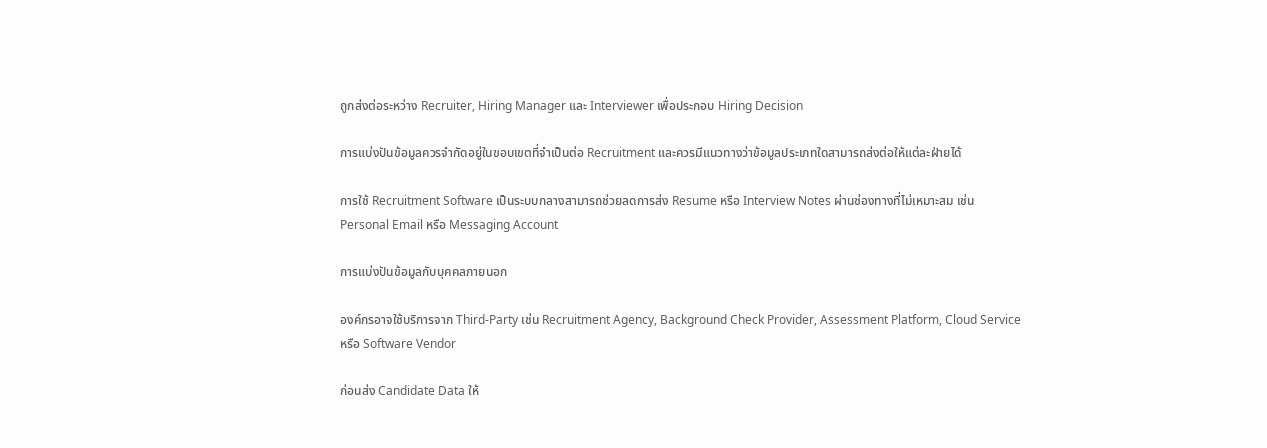ถูกส่งต่อระหว่าง Recruiter, Hiring Manager และ Interviewer เพื่อประกอบ Hiring Decision

การแบ่งปันข้อมูลควรจำกัดอยู่ในขอบเขตที่จำเป็นต่อ Recruitment และควรมีแนวทางว่าข้อมูลประเภทใดสามารถส่งต่อให้แต่ละฝ่ายได้

การใช้ Recruitment Software เป็นระบบกลางสามารถช่วยลดการส่ง Resume หรือ Interview Notes ผ่านช่องทางที่ไม่เหมาะสม เช่น Personal Email หรือ Messaging Account

การแบ่งปันข้อมูลกับบุคคลภายนอก

องค์กรอาจใช้บริการจาก Third-Party เช่น Recruitment Agency, Background Check Provider, Assessment Platform, Cloud Service หรือ Software Vendor

ก่อนส่ง Candidate Data ให้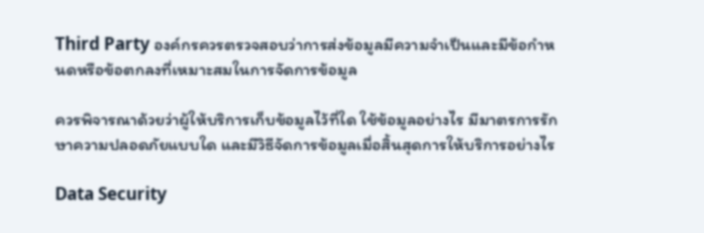Third Party องค์กรควรตรวจสอบว่าการส่งข้อมูลมีความจำเป็นและมีข้อกำหนดหรือข้อตกลงที่เหมาะสมในการจัดการข้อมูล

ควรพิจารณาด้วยว่าผู้ให้บริการเก็บข้อมูลไว้ที่ใด ใช้ข้อมูลอย่างไร มีมาตรการรักษาความปลอดภัยแบบใด และมีวิธีจัดการข้อมูลเมื่อสิ้นสุดการให้บริการอย่างไร

Data Security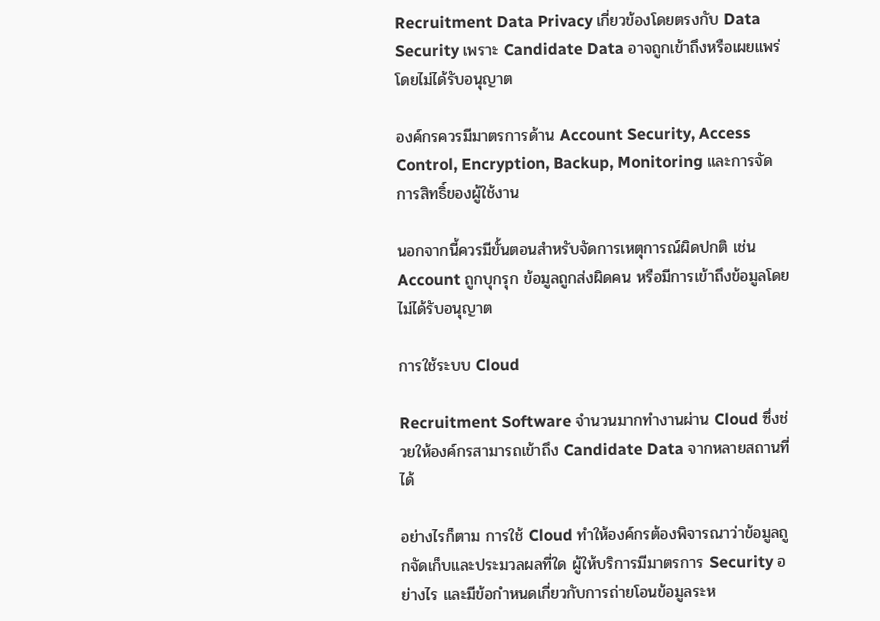Recruitment Data Privacy เกี่ยวข้องโดยตรงกับ Data Security เพราะ Candidate Data อาจถูกเข้าถึงหรือเผยแพร่โดยไม่ได้รับอนุญาต

องค์กรควรมีมาตรการด้าน Account Security, Access Control, Encryption, Backup, Monitoring และการจัดการสิทธิ์ของผู้ใช้งาน

นอกจากนี้ควรมีขั้นตอนสำหรับจัดการเหตุการณ์ผิดปกติ เช่น Account ถูกบุกรุก ข้อมูลถูกส่งผิดคน หรือมีการเข้าถึงข้อมูลโดยไม่ได้รับอนุญาต

การใช้ระบบ Cloud

Recruitment Software จำนวนมากทำงานผ่าน Cloud ซึ่งช่วยให้องค์กรสามารถเข้าถึง Candidate Data จากหลายสถานที่ได้

อย่างไรก็ตาม การใช้ Cloud ทำให้องค์กรต้องพิจารณาว่าข้อมูลถูกจัดเก็บและประมวลผลที่ใด ผู้ให้บริการมีมาตรการ Security อย่างไร และมีข้อกำหนดเกี่ยวกับการถ่ายโอนข้อมูลระห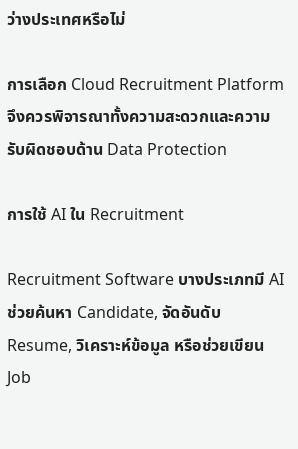ว่างประเทศหรือไม่

การเลือก Cloud Recruitment Platform จึงควรพิจารณาทั้งความสะดวกและความรับผิดชอบด้าน Data Protection

การใช้ AI ใน Recruitment

Recruitment Software บางประเภทมี AI ช่วยค้นหา Candidate, จัดอันดับ Resume, วิเคราะห์ข้อมูล หรือช่วยเขียน Job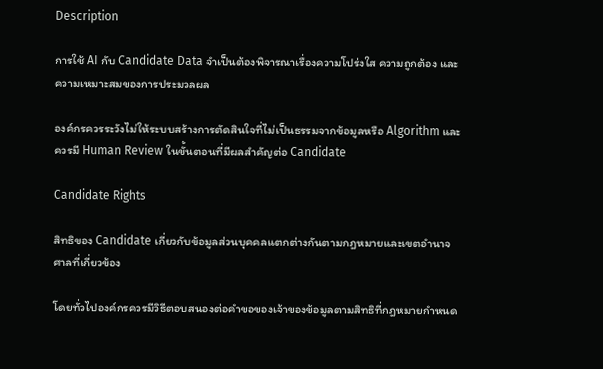Description

การใช้ AI กับ Candidate Data จำเป็นต้องพิจารณาเรื่องความโปร่งใส ความถูกต้อง และความเหมาะสมของการประมวลผล

องค์กรควรระวังไม่ให้ระบบสร้างการตัดสินใจที่ไม่เป็นธรรมจากข้อมูลหรือ Algorithm และควรมี Human Review ในขั้นตอนที่มีผลสำคัญต่อ Candidate

Candidate Rights

สิทธิของ Candidate เกี่ยวกับข้อมูลส่วนบุคคลแตกต่างกันตามกฎหมายและเขตอำนาจศาลที่เกี่ยวข้อง

โดยทั่วไปองค์กรควรมีวิธีตอบสนองต่อคำขอของเจ้าของข้อมูลตามสิทธิที่กฎหมายกำหนด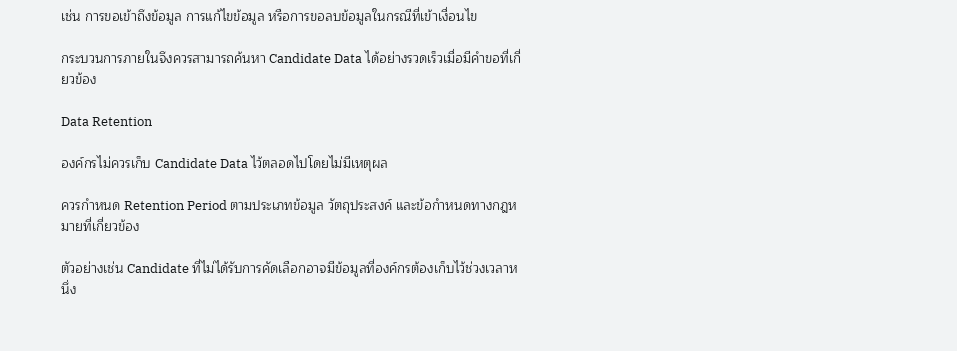เช่น การขอเข้าถึงข้อมูล การแก้ไขข้อมูล หรือการขอลบข้อมูลในกรณีที่เข้าเงื่อนไข

กระบวนการภายในจึงควรสามารถค้นหา Candidate Data ได้อย่างรวดเร็วเมื่อมีคำขอที่เกี่ยวข้อง

Data Retention

องค์กรไม่ควรเก็บ Candidate Data ไว้ตลอดไปโดยไม่มีเหตุผล

ควรกำหนด Retention Period ตามประเภทข้อมูล วัตถุประสงค์ และข้อกำหนดทางกฎหมายที่เกี่ยวข้อง

ตัวอย่างเช่น Candidate ที่ไม่ได้รับการคัดเลือกอาจมีข้อมูลที่องค์กรต้องเก็บไว้ช่วงเวลาหนึ่ง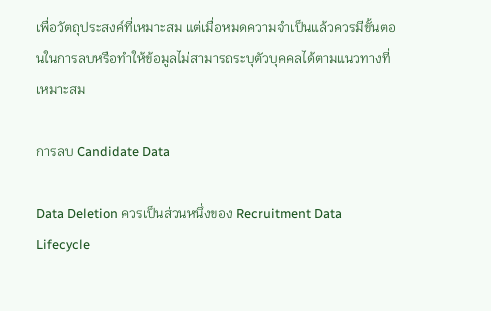เพื่อวัตถุประสงค์ที่เหมาะสม แต่เมื่อหมดความจำเป็นแล้วควรมีขั้นตอนในการลบหรือทำให้ข้อมูลไม่สามารถระบุตัวบุคคลได้ตามแนวทางที่เหมาะสม

การลบ Candidate Data

Data Deletion ควรเป็นส่วนหนึ่งของ Recruitment Data Lifecycle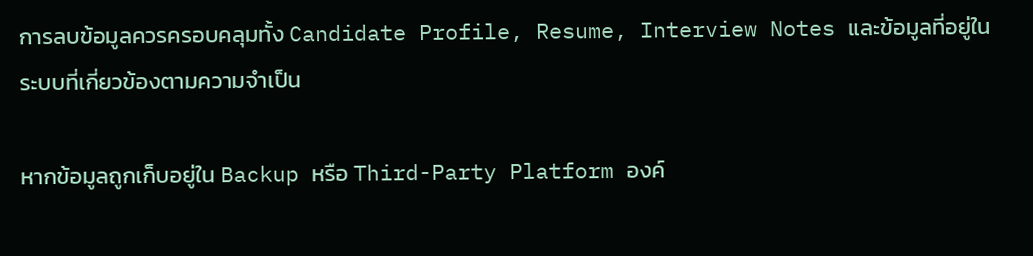การลบข้อมูลควรครอบคลุมทั้ง Candidate Profile, Resume, Interview Notes และข้อมูลที่อยู่ในระบบที่เกี่ยวข้องตามความจำเป็น

หากข้อมูลถูกเก็บอยู่ใน Backup หรือ Third-Party Platform องค์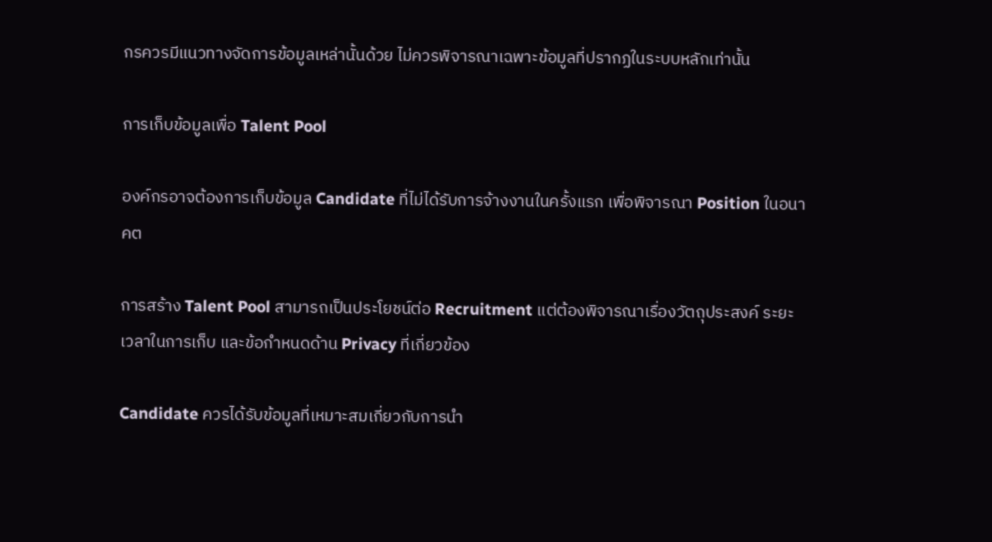กรควรมีแนวทางจัดการข้อมูลเหล่านั้นด้วย ไม่ควรพิจารณาเฉพาะข้อมูลที่ปรากฏในระบบหลักเท่านั้น

การเก็บข้อมูลเพื่อ Talent Pool

องค์กรอาจต้องการเก็บข้อมูล Candidate ที่ไม่ได้รับการจ้างงานในครั้งแรก เพื่อพิจารณา Position ในอนาคต

การสร้าง Talent Pool สามารถเป็นประโยชน์ต่อ Recruitment แต่ต้องพิจารณาเรื่องวัตถุประสงค์ ระยะเวลาในการเก็บ และข้อกำหนดด้าน Privacy ที่เกี่ยวข้อง

Candidate ควรได้รับข้อมูลที่เหมาะสมเกี่ยวกับการนำ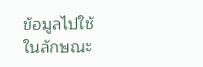ข้อมูลไปใช้ในลักษณะ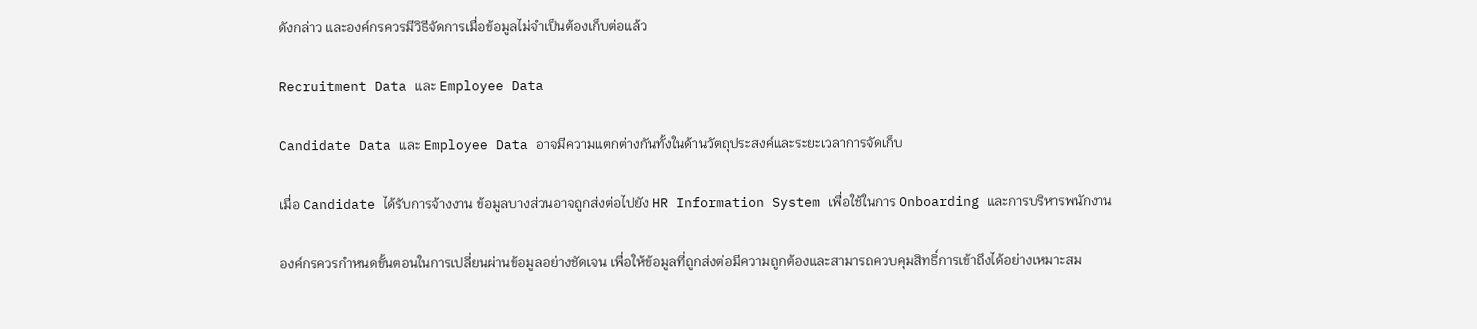ดังกล่าว และองค์กรควรมีวิธีจัดการเมื่อข้อมูลไม่จำเป็นต้องเก็บต่อแล้ว

Recruitment Data และ Employee Data

Candidate Data และ Employee Data อาจมีความแตกต่างกันทั้งในด้านวัตถุประสงค์และระยะเวลาการจัดเก็บ

เมื่อ Candidate ได้รับการจ้างงาน ข้อมูลบางส่วนอาจถูกส่งต่อไปยัง HR Information System เพื่อใช้ในการ Onboarding และการบริหารพนักงาน

องค์กรควรกำหนดขั้นตอนในการเปลี่ยนผ่านข้อมูลอย่างชัดเจน เพื่อให้ข้อมูลที่ถูกส่งต่อมีความถูกต้องและสามารถควบคุมสิทธิ์การเข้าถึงได้อย่างเหมาะสม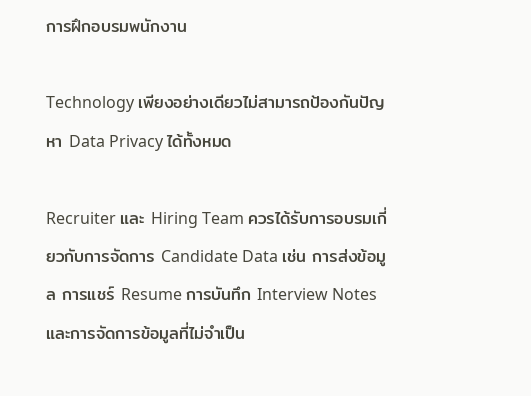การฝึกอบรมพนักงาน

Technology เพียงอย่างเดียวไม่สามารถป้องกันปัญหา Data Privacy ได้ทั้งหมด

Recruiter และ Hiring Team ควรได้รับการอบรมเกี่ยวกับการจัดการ Candidate Data เช่น การส่งข้อมูล การแชร์ Resume การบันทึก Interview Notes และการจัดการข้อมูลที่ไม่จำเป็น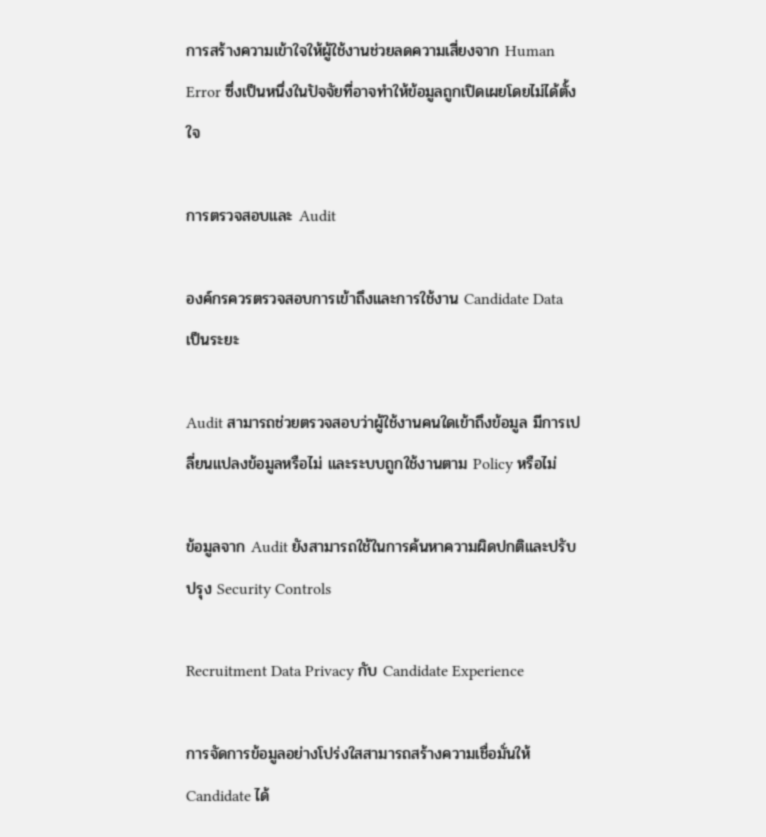การสร้างความเข้าใจให้ผู้ใช้งานช่วยลดความเสี่ยงจาก Human Error ซึ่งเป็นหนึ่งในปัจจัยที่อาจทำให้ข้อมูลถูกเปิดเผยโดยไม่ได้ตั้งใจ

การตรวจสอบและ Audit

องค์กรควรตรวจสอบการเข้าถึงและการใช้งาน Candidate Data เป็นระยะ

Audit สามารถช่วยตรวจสอบว่าผู้ใช้งานคนใดเข้าถึงข้อมูล มีการเปลี่ยนแปลงข้อมูลหรือไม่ และระบบถูกใช้งานตาม Policy หรือไม่

ข้อมูลจาก Audit ยังสามารถใช้ในการค้นหาความผิดปกติและปรับปรุง Security Controls

Recruitment Data Privacy กับ Candidate Experience

การจัดการข้อมูลอย่างโปร่งใสสามารถสร้างความเชื่อมั่นให้ Candidate ได้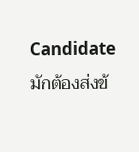Candidate มักต้องส่งข้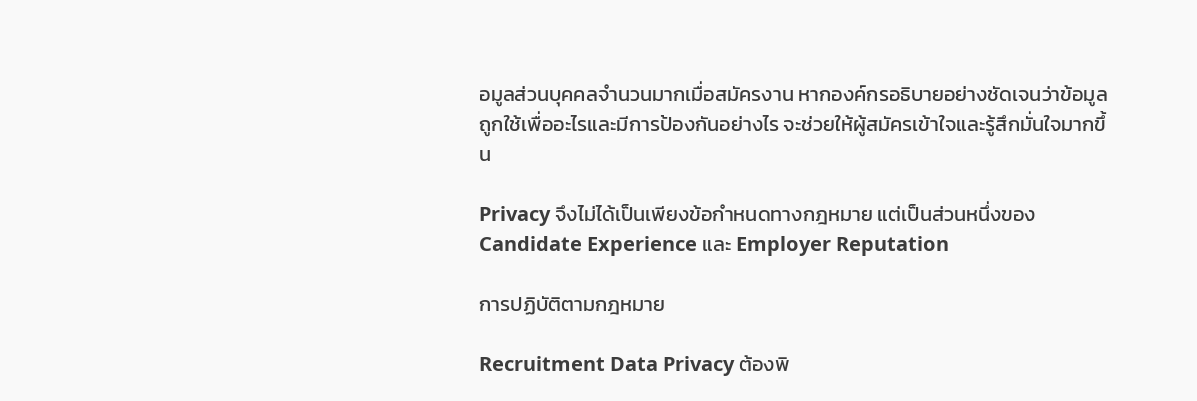อมูลส่วนบุคคลจำนวนมากเมื่อสมัครงาน หากองค์กรอธิบายอย่างชัดเจนว่าข้อมูลถูกใช้เพื่ออะไรและมีการป้องกันอย่างไร จะช่วยให้ผู้สมัครเข้าใจและรู้สึกมั่นใจมากขึ้น

Privacy จึงไม่ได้เป็นเพียงข้อกำหนดทางกฎหมาย แต่เป็นส่วนหนึ่งของ Candidate Experience และ Employer Reputation

การปฏิบัติตามกฎหมาย

Recruitment Data Privacy ต้องพิ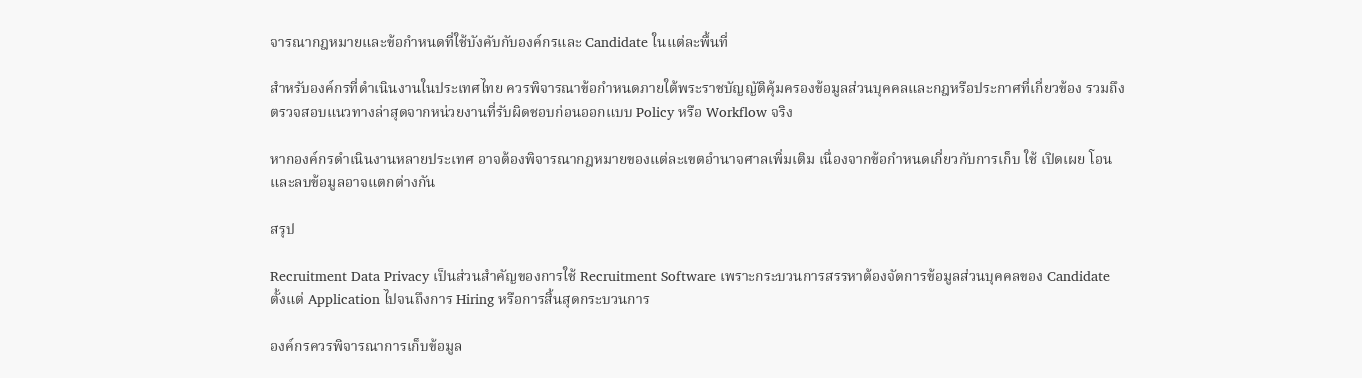จารณากฎหมายและข้อกำหนดที่ใช้บังคับกับองค์กรและ Candidate ในแต่ละพื้นที่

สำหรับองค์กรที่ดำเนินงานในประเทศไทย ควรพิจารณาข้อกำหนดภายใต้พระราชบัญญัติคุ้มครองข้อมูลส่วนบุคคลและกฎหรือประกาศที่เกี่ยวข้อง รวมถึงตรวจสอบแนวทางล่าสุดจากหน่วยงานที่รับผิดชอบก่อนออกแบบ Policy หรือ Workflow จริง

หากองค์กรดำเนินงานหลายประเทศ อาจต้องพิจารณากฎหมายของแต่ละเขตอำนาจศาลเพิ่มเติม เนื่องจากข้อกำหนดเกี่ยวกับการเก็บ ใช้ เปิดเผย โอน และลบข้อมูลอาจแตกต่างกัน

สรุป

Recruitment Data Privacy เป็นส่วนสำคัญของการใช้ Recruitment Software เพราะกระบวนการสรรหาต้องจัดการข้อมูลส่วนบุคคลของ Candidate ตั้งแต่ Application ไปจนถึงการ Hiring หรือการสิ้นสุดกระบวนการ

องค์กรควรพิจารณาการเก็บข้อมูล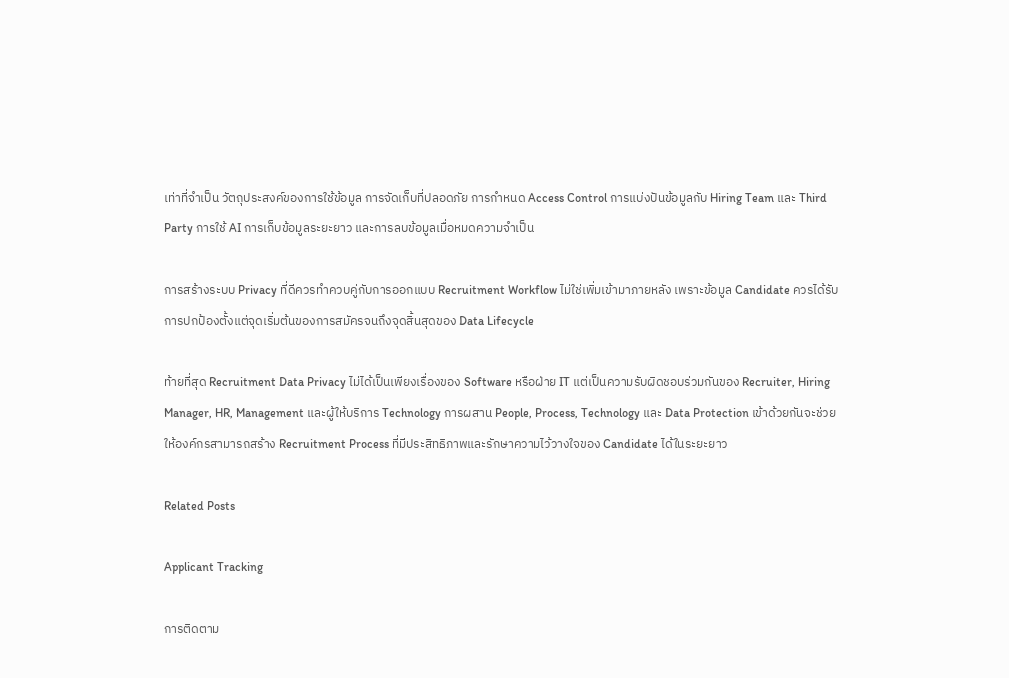เท่าที่จำเป็น วัตถุประสงค์ของการใช้ข้อมูล การจัดเก็บที่ปลอดภัย การกำหนด Access Control การแบ่งปันข้อมูลกับ Hiring Team และ Third Party การใช้ AI การเก็บข้อมูลระยะยาว และการลบข้อมูลเมื่อหมดความจำเป็น

การสร้างระบบ Privacy ที่ดีควรทำควบคู่กับการออกแบบ Recruitment Workflow ไม่ใช่เพิ่มเข้ามาภายหลัง เพราะข้อมูล Candidate ควรได้รับการปกป้องตั้งแต่จุดเริ่มต้นของการสมัครจนถึงจุดสิ้นสุดของ Data Lifecycle

ท้ายที่สุด Recruitment Data Privacy ไม่ได้เป็นเพียงเรื่องของ Software หรือฝ่าย IT แต่เป็นความรับผิดชอบร่วมกันของ Recruiter, Hiring Manager, HR, Management และผู้ให้บริการ Technology การผสาน People, Process, Technology และ Data Protection เข้าด้วยกันจะช่วยให้องค์กรสามารถสร้าง Recruitment Process ที่มีประสิทธิภาพและรักษาความไว้วางใจของ Candidate ได้ในระยะยาว

Related Posts

Applicant Tracking

การติดตาม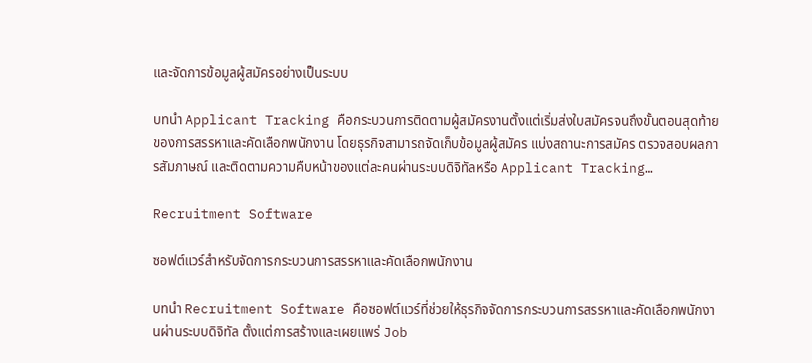และจัดการข้อมูลผู้สมัครอย่างเป็นระบบ

บทนำ Applicant Tracking คือกระบวนการติดตามผู้สมัครงานตั้งแต่เริ่มส่งใบสมัครจนถึงขั้นตอนสุดท้ายของการสรรหาและคัดเลือกพนักงาน โดยธุรกิจสามารถจัดเก็บข้อมูลผู้สมัคร แบ่งสถานะการสมัคร ตรวจสอบผลการสัมภาษณ์ และติดตามความคืบหน้าของแต่ละคนผ่านระบบดิจิทัลหรือ Applicant Tracking…

Recruitment Software

ซอฟต์แวร์สำหรับจัดการกระบวนการสรรหาและคัดเลือกพนักงาน

บทนำ Recruitment Software คือซอฟต์แวร์ที่ช่วยให้ธุรกิจจัดการกระบวนการสรรหาและคัดเลือกพนักงานผ่านระบบดิจิทัล ตั้งแต่การสร้างและเผยแพร่ Job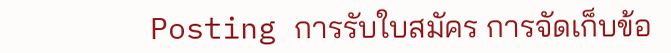Posting การรับใบสมัคร การจัดเก็บข้อ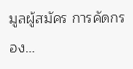มูลผู้สมัคร การคัดกรอง…